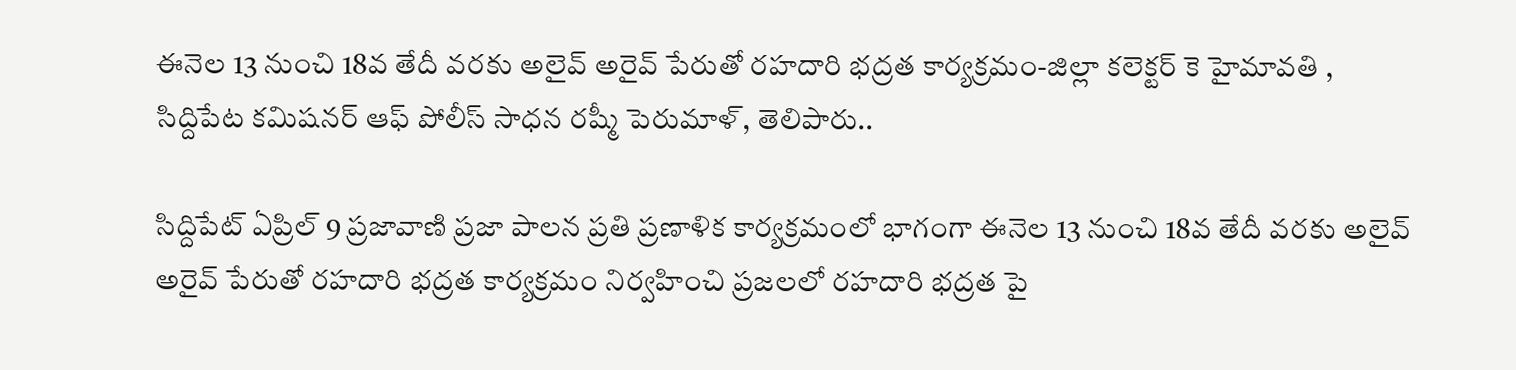ఈనెల 13 నుంచి 18వ తేదీ వరకు అలైవ్ అరైవ్ పేరుతో రహదారి భద్రత కార్యక్రమం-జిల్లా కలెక్టర్ కె హైమావతి , సిద్దిపేట కమిషనర్ ఆఫ్ పోలీస్ సాధన రష్మీ పెరుమాళ్, తెలిపారు..

సిద్దిపేట్ ఏప్రిల్ 9 ప్రజావాణి ప్రజా పాలన ప్రతి ప్రణాళిక కార్యక్రమంలో భాగంగా ఈనెల 13 నుంచి 18వ తేదీ వరకు అలైవ్ అరైవ్ పేరుతో రహదారి భద్రత కార్యక్రమం నిర్వహించి ప్రజలలో రహదారి భద్రత పై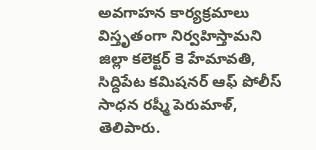అవగాహన కార్యక్రమాలు విస్తృతంగా నిర్వహిస్తామని జిల్లా కలెక్టర్ కె హేమావతి, సిద్దిపేట కమిషనర్ ఆఫ్ పోలీస్ సాధన రష్మీ పెరుమాళ్, తెలిపారు.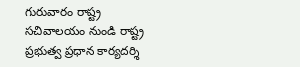గురువారం రాష్ట్ర సచివాలయం నుండి రాష్ట్ర ప్రభుత్వ ప్రధాన కార్యదర్శి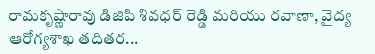రామకృష్ణారావు డిజిపి శివధర్ రెడ్డి మరియు రవాణా, వైద్య ఆరోగ్యశాఖ తదితర...